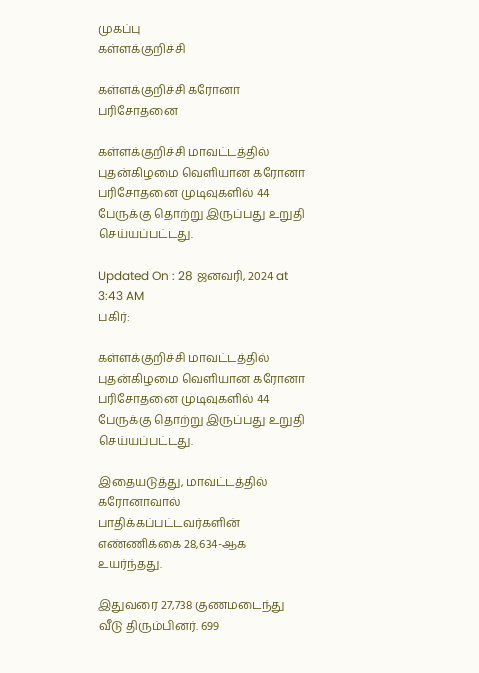முகப்பு
கள்ளக்குறிச்சி

கள்ளக்குறிச்சி கரோனா பரிசோதனை

கள்ளக்குறிச்சி மாவட்டத்தில் புதன்கிழமை வெளியான கரோனா பரிசோதனை முடிவுகளில் 44 பேருக்கு தொற்று இருப்பது உறுதி செய்யப்பட்டது.

Updated On : 28 ஜனவரி, 2024 at 3:43 AM
பகிர்:

கள்ளக்குறிச்சி மாவட்டத்தில் புதன்கிழமை வெளியான கரோனா பரிசோதனை முடிவுகளில் 44 பேருக்கு தொற்று இருப்பது உறுதி செய்யப்பட்டது.

இதையடுத்து, மாவட்டத்தில் கரோனாவால் பாதிக்கப்பட்டவர்களின் எண்ணிக்கை 28,634-ஆக உயர்ந்தது.

இதுவரை 27,738 குணமடைந்து வீடு திரும்பினர். 699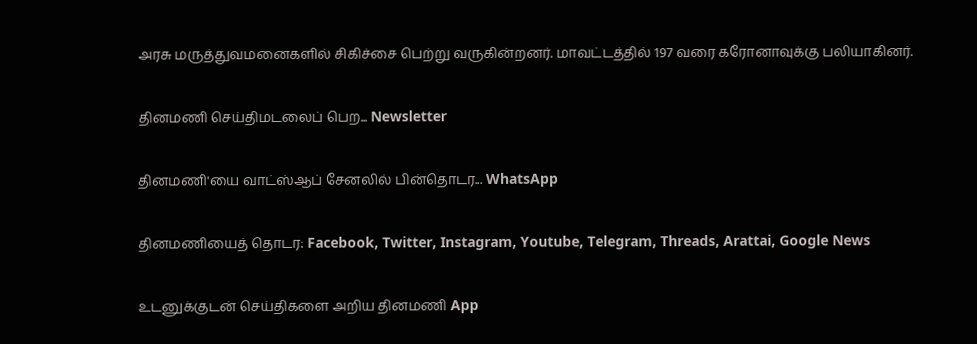அரசு மருத்துவமனைகளில் சிகிச்சை பெற்று வருகின்றனர். மாவட்டத்தில் 197 வரை கரோனாவுக்கு பலியாகினர்.

தினமணி செய்திமடலைப் பெற... Newsletter

தினமணி'யை வாட்ஸ்ஆப் சேனலில் பின்தொடர... WhatsApp

தினமணியைத் தொடர: Facebook, Twitter, Instagram, Youtube, Telegram, Threads, Arattai, Google News

உடனுக்குடன் செய்திகளை அறிய தினமணி App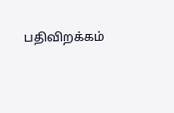பதிவிறக்கம்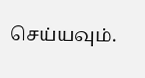செய்யவும்.